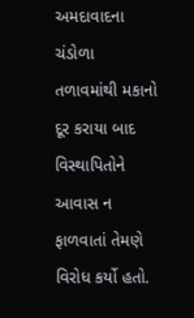અમદાવાદના ચંડોળા તળાવમાંથી મકાનો દૂર કરાયા બાદ વિસ્થાપિતોને આવાસ ન ફાળવાતાં તેમણે વિરોધ કર્યો હતો.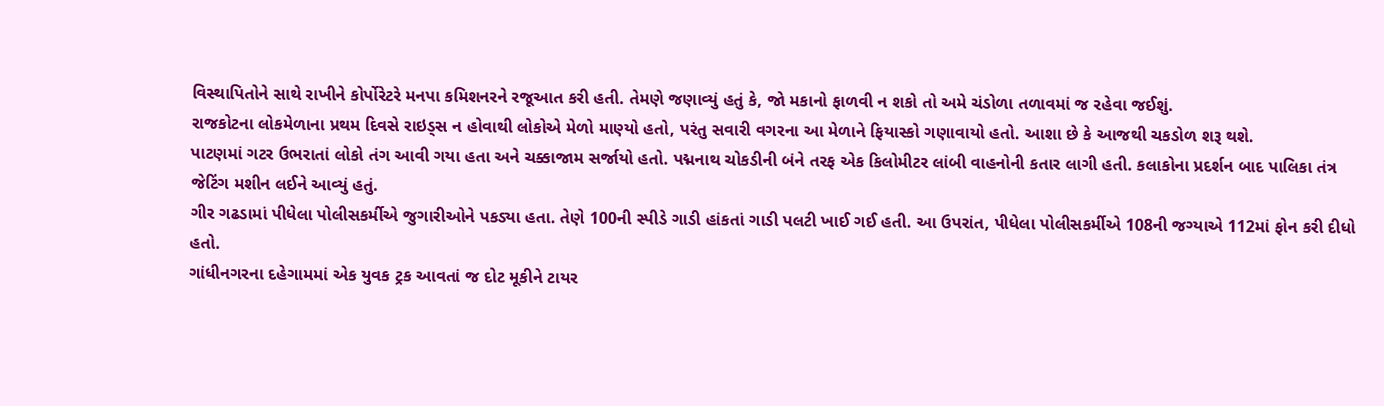વિસ્થાપિતોને સાથે રાખીને કોર્પોરેટરે મનપા કમિશનરને રજૂઆત કરી હતી. તેમણે જણાવ્યું હતું કે, જો મકાનો ફાળવી ન શકો તો અમે ચંડોળા તળાવમાં જ રહેવા જઈશું.
રાજકોટના લોકમેળાના પ્રથમ દિવસે રાઇડ્સ ન હોવાથી લોકોએ મેળો માણ્યો હતો, પરંતુ સવારી વગરના આ મેળાને ફિયાસ્કો ગણાવાયો હતો. આશા છે કે આજથી ચકડોળ શરૂ થશે.
પાટણમાં ગટર ઉભરાતાં લોકો તંગ આવી ગયા હતા અને ચક્કાજામ સર્જાયો હતો. પદ્મનાથ ચોકડીની બંને તરફ એક કિલોમીટર લાંબી વાહનોની કતાર લાગી હતી. કલાકોના પ્રદર્શન બાદ પાલિકા તંત્ર જેટિંગ મશીન લઈને આવ્યું હતું.
ગીર ગઢડામાં પીધેલા પોલીસકર્મીએ જુગારીઓને પકડ્યા હતા. તેણે 100ની સ્પીડે ગાડી હાંકતાં ગાડી પલટી ખાઈ ગઈ હતી. આ ઉપરાંત, પીધેલા પોલીસકર્મીએ 108ની જગ્યાએ 112માં ફોન કરી દીધો હતો.
ગાંધીનગરના દહેગામમાં એક યુવક ટ્રક આવતાં જ દોટ મૂકીને ટાયર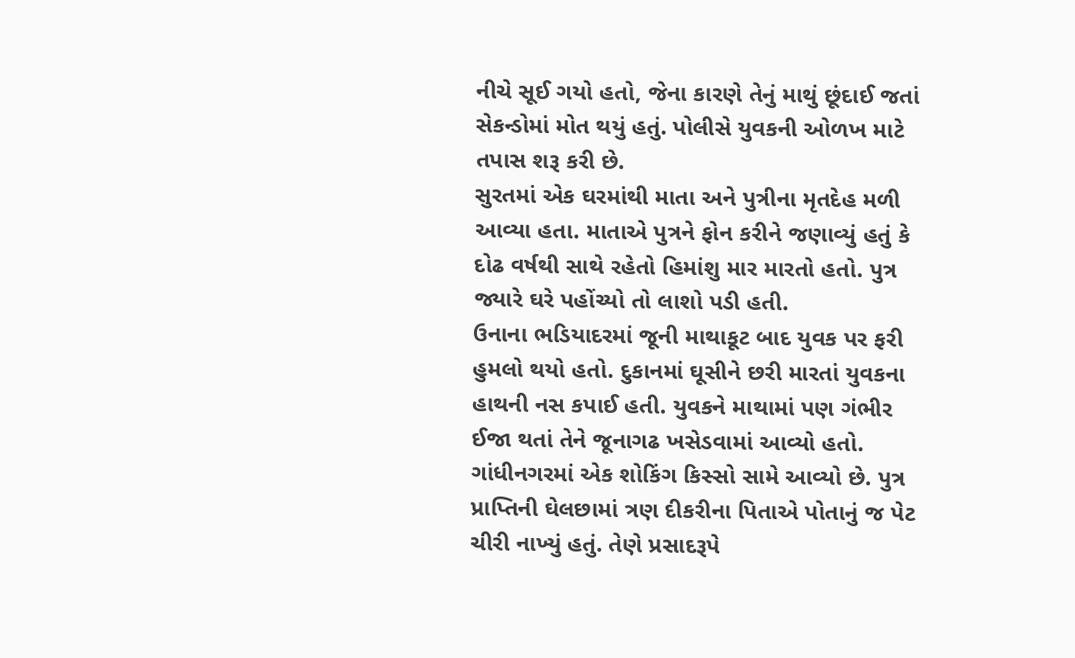નીચે સૂઈ ગયો હતો, જેના કારણે તેનું માથું છૂંદાઈ જતાં સેકન્ડોમાં મોત થયું હતું. પોલીસે યુવકની ઓળખ માટે તપાસ શરૂ કરી છે.
સુરતમાં એક ઘરમાંથી માતા અને પુત્રીના મૃતદેહ મળી આવ્યા હતા. માતાએ પુત્રને ફોન કરીને જણાવ્યું હતું કે દોઢ વર્ષથી સાથે રહેતો હિમાંશુ માર મારતો હતો. પુત્ર જ્યારે ઘરે પહોંચ્યો તો લાશો પડી હતી.
ઉનાના ભડિયાદરમાં જૂની માથાકૂટ બાદ યુવક પર ફરી હુમલો થયો હતો. દુકાનમાં ઘૂસીને છરી મારતાં યુવકના હાથની નસ કપાઈ હતી. યુવકને માથામાં પણ ગંભીર ઈજા થતાં તેને જૂનાગઢ ખસેડવામાં આવ્યો હતો.
ગાંધીનગરમાં એક શોકિંગ કિસ્સો સામે આવ્યો છે. પુત્ર પ્રાપ્તિની ઘેલછામાં ત્રણ દીકરીના પિતાએ પોતાનું જ પેટ ચીરી નાખ્યું હતું. તેણે પ્રસાદરૂપે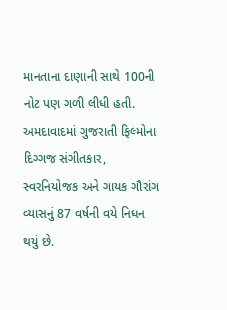માનતાના દાણાની સાથે 100ની નોટ પણ ગળી લીધી હતી.
અમદાવાદમાં ગુજરાતી ફિલ્મોના દિગ્ગજ સંગીતકાર, સ્વરનિયોજક અને ગાયક ગૌરાંગ વ્યાસનું 87 વર્ષની વયે નિધન થયું છે.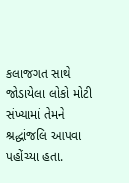કલાજગત સાથે જોડાયેલા લોકો મોટી સંખ્યામાં તેમને શ્રદ્ધાંજલિ આપવા પહોંચ્યા હતા.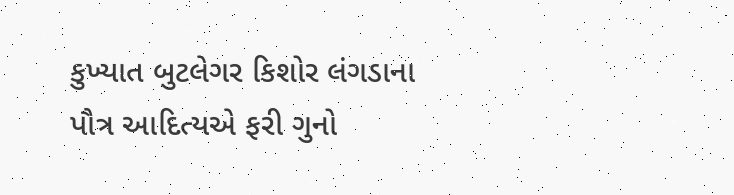કુખ્યાત બુટલેગર કિશોર લંગડાના પૌત્ર આદિત્યએ ફરી ગુનો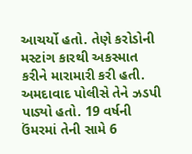આચર્યો હતો. તેણે કરોડોની મસ્ટાંગ કારથી અકસ્માત કરીને મારામારી કરી હતી. અમદાવાદ પોલીસે તેને ઝડપી પાડ્યો હતો. 19 વર્ષની ઉંમરમાં તેની સામે 6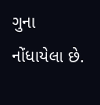ગુના નોંધાયેલા છે.